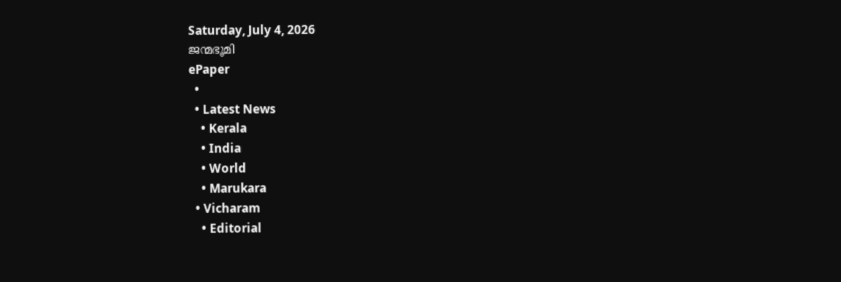Saturday, July 4, 2026
ജന്മഭൂമി
ePaper
  •
  • Latest News
    • Kerala
    • India
    • World
    • Marukara
  • Vicharam
    • Editorial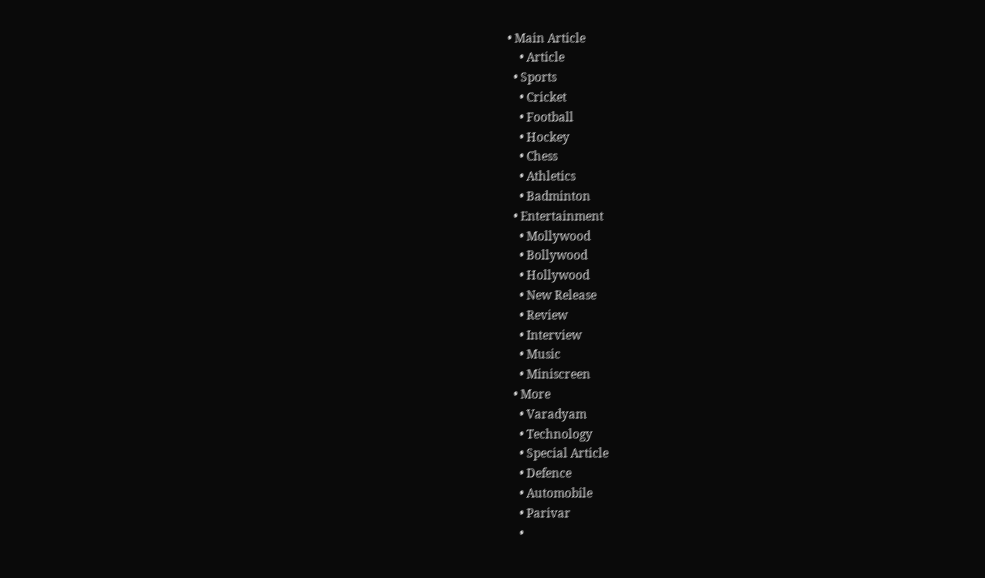• Main Article
    • Article
  • Sports
    • Cricket
    • Football
    • Hockey
    • Chess
    • Athletics
    • Badminton
  • Entertainment
    • Mollywood
    • Bollywood
    • Hollywood
    • New Release
    • Review
    • Interview
    • Music
    • Miniscreen
  • More
    • Varadyam
    • Technology
    • Special Article
    • Defence
    • Automobile
    • Parivar
    •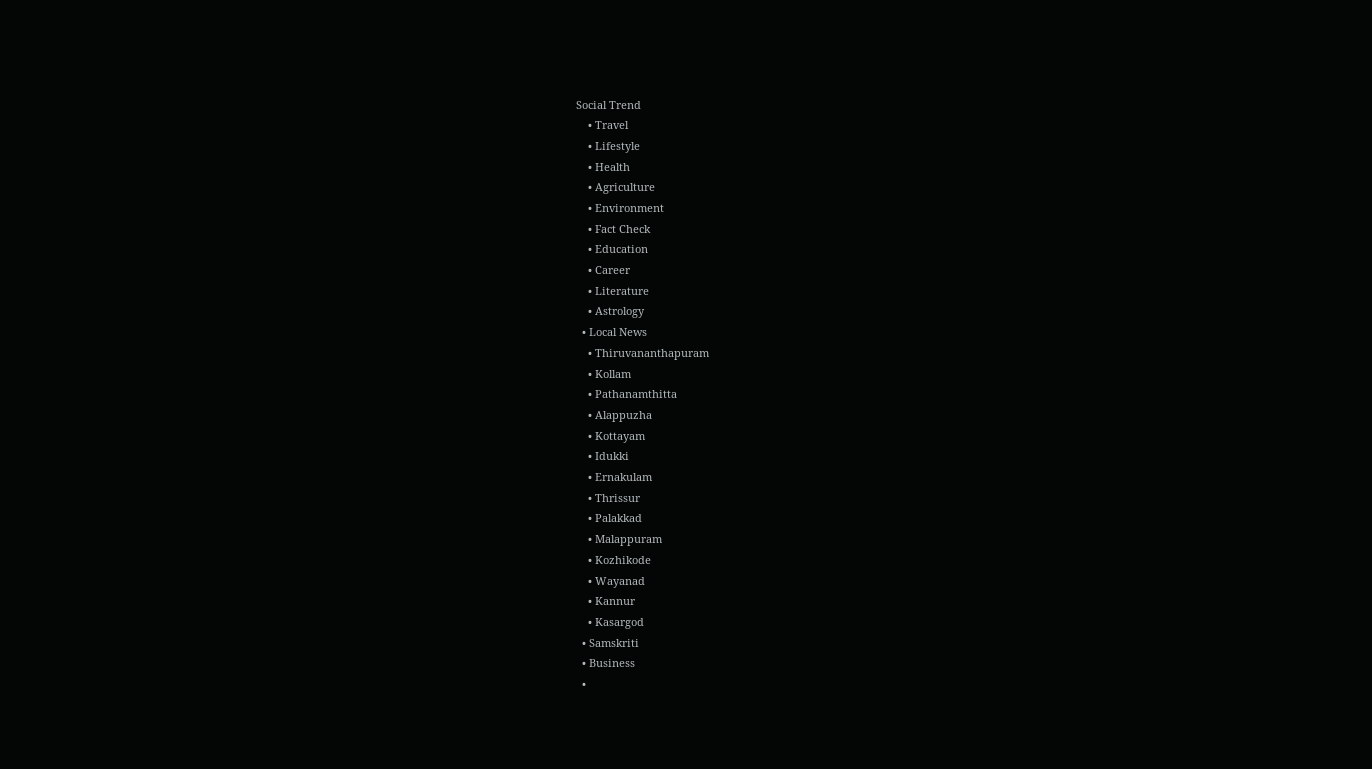Social Trend
    • Travel
    • Lifestyle
    • Health
    • Agriculture
    • Environment
    • Fact Check
    • Education
    • Career
    • Literature
    • Astrology
  • Local News
    • Thiruvananthapuram
    • Kollam
    • Pathanamthitta
    • Alappuzha
    • Kottayam
    • Idukki
    • Ernakulam
    • Thrissur
    • Palakkad
    • Malappuram
    • Kozhikode
    • Wayanad
    • Kannur
    • Kasargod
  • Samskriti
  • Business
  •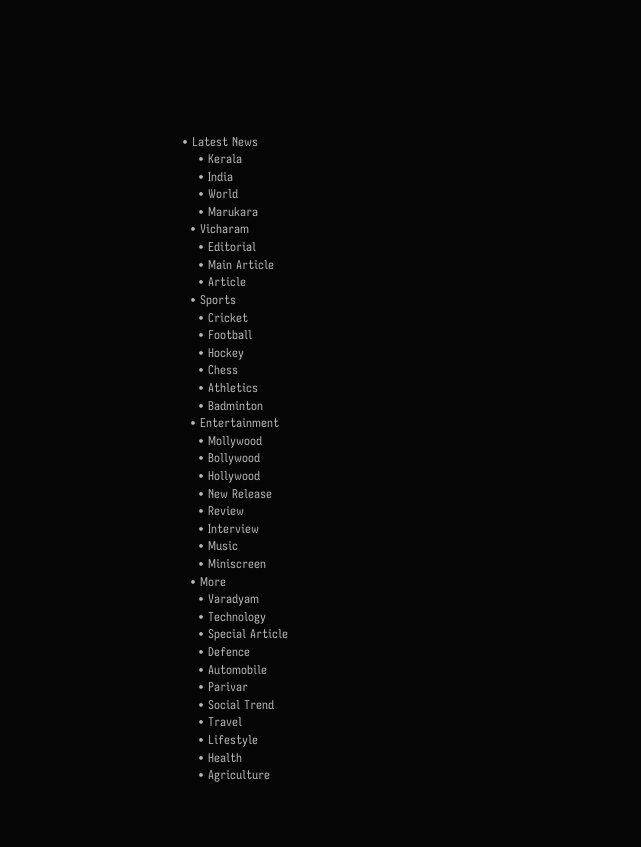• Latest News
    • Kerala
    • India
    • World
    • Marukara
  • Vicharam
    • Editorial
    • Main Article
    • Article
  • Sports
    • Cricket
    • Football
    • Hockey
    • Chess
    • Athletics
    • Badminton
  • Entertainment
    • Mollywood
    • Bollywood
    • Hollywood
    • New Release
    • Review
    • Interview
    • Music
    • Miniscreen
  • More
    • Varadyam
    • Technology
    • Special Article
    • Defence
    • Automobile
    • Parivar
    • Social Trend
    • Travel
    • Lifestyle
    • Health
    • Agriculture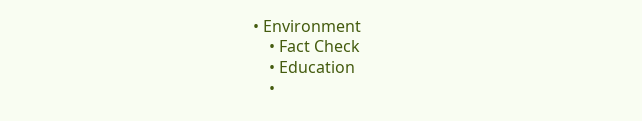• Environment
    • Fact Check
    • Education
    •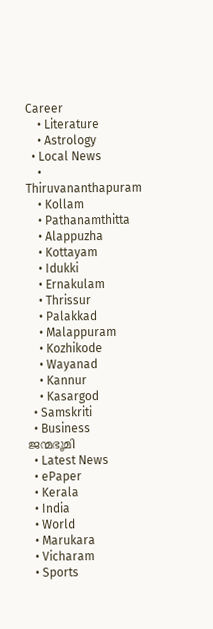Career
    • Literature
    • Astrology
  • Local News
    • Thiruvananthapuram
    • Kollam
    • Pathanamthitta
    • Alappuzha
    • Kottayam
    • Idukki
    • Ernakulam
    • Thrissur
    • Palakkad
    • Malappuram
    • Kozhikode
    • Wayanad
    • Kannur
    • Kasargod
  • Samskriti
  • Business
ജന്മഭൂമി
  • Latest News
  • ePaper
  • Kerala
  • India
  • World
  • Marukara
  • Vicharam
  • Sports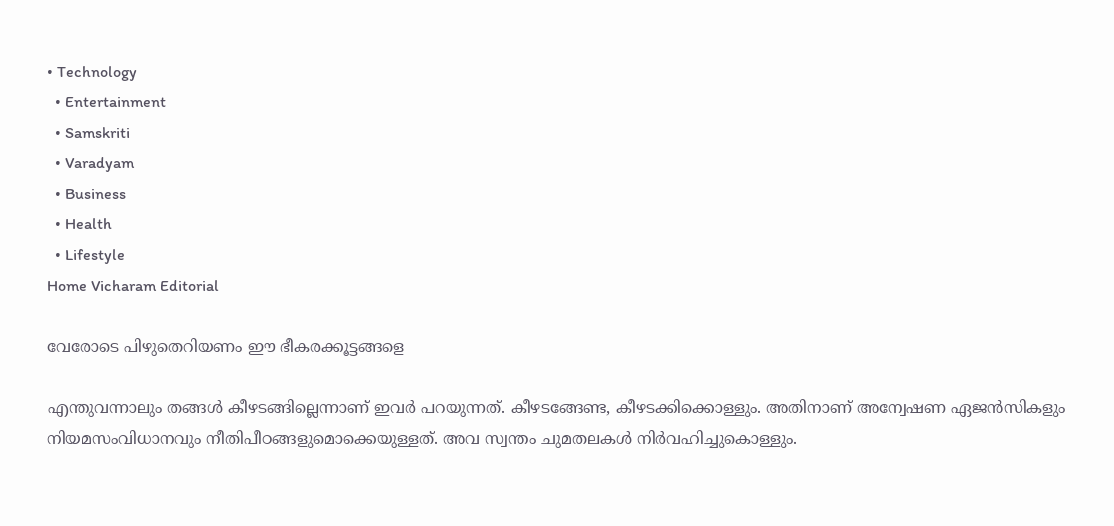• Technology
  • Entertainment
  • Samskriti
  • Varadyam
  • Business
  • Health
  • Lifestyle
Home Vicharam Editorial

വേരോടെ പിഴുതെറിയണം ഈ ഭീകരക്കൂട്ടങ്ങളെ

എന്തുവന്നാലും തങ്ങള്‍ കീഴടങ്ങില്ലെന്നാണ് ഇവര്‍ പറയുന്നത്. കീഴടങ്ങേണ്ട, കീഴടക്കിക്കൊള്ളും. അതിനാണ് അന്വേഷണ ഏജന്‍സികളും നിയമസംവിധാനവും നീതിപീഠങ്ങളുമൊക്കെയുള്ളത്. അവ സ്വന്തം ചുമതലകള്‍ നിര്‍വഹിച്ചുകൊള്ളും.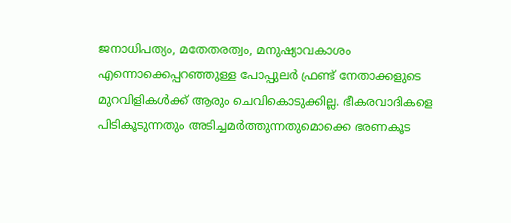ജനാധിപത്യം, മതേതരത്വം, മനുഷ്യാവകാശം എന്നൊക്കെപ്പറഞ്ഞുള്ള പോപ്പുലര്‍ ഫ്രണ്ട് നേതാക്കളുടെ മുറവിളികള്‍ക്ക് ആരും ചെവികൊടുക്കില്ല. ഭീകരവാദികളെ പിടികൂടുന്നതും അടിച്ചമര്‍ത്തുന്നതുമൊക്കെ ഭരണകൂട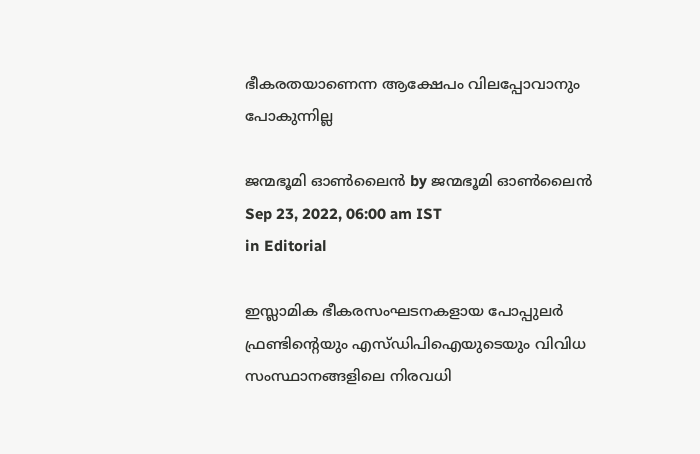ഭീകരതയാണെന്ന ആക്ഷേപം വിലപ്പോവാനും പോകുന്നില്ല

ജന്മഭൂമി ഓണ്‍ലൈന്‍ by ജന്മഭൂമി ഓണ്‍ലൈന്‍
Sep 23, 2022, 06:00 am IST
in Editorial

ഇസ്ലാമിക ഭീകരസംഘടനകളായ പോപ്പുലര്‍ ഫ്രണ്ടിന്റെയും എസ്ഡിപിഐയുടെയും വിവിധ സംസ്ഥാനങ്ങളിലെ നിരവധി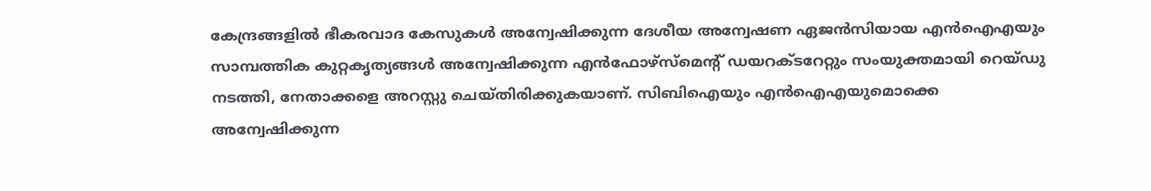കേന്ദ്രങ്ങളില്‍ ഭീകരവാദ കേസുകള്‍ അന്വേഷിക്കുന്ന ദേശീയ അന്വേഷണ ഏജന്‍സിയായ എന്‍ഐഎയും സാമ്പത്തിക കുറ്റകൃത്യങ്ങള്‍ അന്വേഷിക്കുന്ന എന്‍ഫോഴ്‌സ്‌മെന്റ് ഡയറക്ടറേറ്റും സംയുക്തമായി റെയ്ഡു നടത്തി, നേതാക്കളെ അറസ്റ്റു ചെയ്തിരിക്കുകയാണ്. സിബിഐയും എന്‍ഐഎയുമൊക്കെ അന്വേഷിക്കുന്ന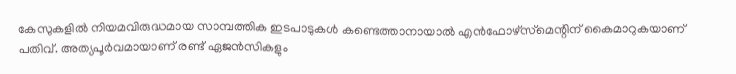കേസുകളില്‍ നിയമവിരുദ്ധമായ സാമ്പത്തിക ഇടപാടുകള്‍ കണ്ടെത്താനായാല്‍ എന്‍ഫോഴ്‌സ്‌മെന്റിന് കൈമാറുകയാണ് പതിവ്. അത്യപൂര്‍വമായാണ് രണ്ട് ഏജന്‍സികളും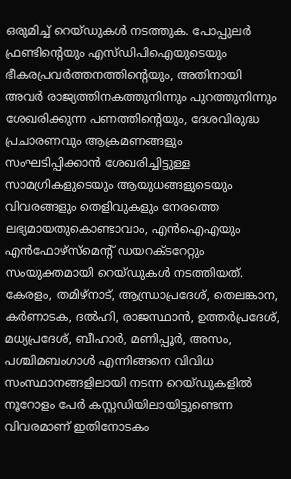ഒരുമിച്ച് റെയ്ഡുകള്‍ നടത്തുക. പോപ്പുലര്‍ ഫ്രണ്ടിന്റെയും എസ്ഡിപിഐയുടെയും ഭീകരപ്രവര്‍ത്തനത്തിന്റെയും, അതിനായി അവര്‍ രാജ്യത്തിനകത്തുനിന്നും പുറത്തുനിന്നും ശേഖരിക്കുന്ന പണത്തിന്റെയും, ദേശവിരുദ്ധ പ്രചാരണവും ആക്രമണങ്ങളും സംഘടിപ്പിക്കാന്‍ ശേഖരിച്ചിട്ടുള്ള സാമഗ്രികളുടെയും ആയുധങ്ങളുടെയും വിവരങ്ങളും തെളിവുകളും നേരത്തെ ലഭ്യമായതുകൊണ്ടാവാം, എന്‍ഐഎയും എന്‍ഫോഴ്‌സ്‌മെന്റ് ഡയറക്ടറേറ്റും സംയുക്തമായി റെയ്ഡുകള്‍ നടത്തിയത്. കേരളം, തമിഴ്‌നാട്, ആന്ധ്രാപ്രദേശ്, തെലങ്കാന, കര്‍ണാടക, ദല്‍ഹി, രാജസ്ഥാന്‍, ഉത്തര്‍പ്രദേശ്, മധ്യപ്രദേശ്, ബീഹാര്‍, മണിപ്പൂര്‍, അസം, പശ്ചിമബംഗാള്‍ എന്നിങ്ങനെ വിവിധ സംസ്ഥാനങ്ങളിലായി നടന്ന റെയ്ഡുകളില്‍ നൂറോളം പേര്‍ കസ്റ്റഡിയിലായിട്ടുണ്ടെന്ന വിവരമാണ് ഇതിനോടകം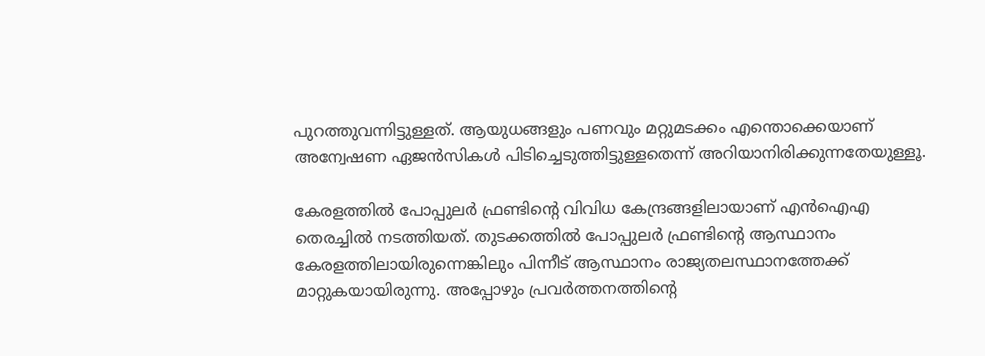പുറത്തുവന്നിട്ടുള്ളത്. ആയുധങ്ങളും പണവും മറ്റുമടക്കം എന്തൊക്കെയാണ് അന്വേഷണ ഏജന്‍സികള്‍ പിടിച്ചെടുത്തിട്ടുള്ളതെന്ന് അറിയാനിരിക്കുന്നതേയുള്ളൂ.

കേരളത്തില്‍ പോപ്പുലര്‍ ഫ്രണ്ടിന്റെ വിവിധ കേന്ദ്രങ്ങളിലായാണ് എന്‍ഐഎ തെരച്ചില്‍ നടത്തിയത്. തുടക്കത്തില്‍ പോപ്പുലര്‍ ഫ്രണ്ടിന്റെ ആസ്ഥാനം കേരളത്തിലായിരുന്നെങ്കിലും പിന്നീട് ആസ്ഥാനം രാജ്യതലസ്ഥാനത്തേക്ക് മാറ്റുകയായിരുന്നു. അപ്പോഴും പ്രവര്‍ത്തനത്തിന്റെ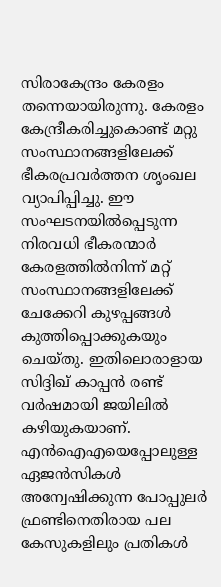സിരാകേന്ദ്രം കേരളം തന്നെയായിരുന്നു. കേരളം കേന്ദ്രീകരിച്ചുകൊണ്ട് മറ്റു സംസ്ഥാനങ്ങളിലേക്ക് ഭീകരപ്രവര്‍ത്തന ശൃംഖല വ്യാപിപ്പിച്ചു. ഈ സംഘടനയില്‍പ്പെടുന്ന നിരവധി ഭീകരന്മാര്‍ കേരളത്തില്‍നിന്ന് മറ്റ് സംസ്ഥാനങ്ങളിലേക്ക് ചേക്കേറി കുഴപ്പങ്ങള്‍ കുത്തിപ്പൊക്കുകയും ചെയ്തു. ഇതിലൊരാളായ സിദ്ദിഖ് കാപ്പന്‍ രണ്ട് വര്‍ഷമായി ജയിലില്‍ കഴിയുകയാണ്. എന്‍ഐഎയെപ്പോലുള്ള ഏജന്‍സികള്‍ അന്വേഷിക്കുന്ന പോപ്പുലര്‍ ഫ്രണ്ടിനെതിരായ പല കേസുകളിലും പ്രതികള്‍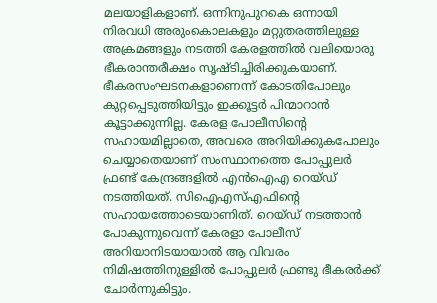മലയാളികളാണ്. ഒന്നിനുപുറകെ ഒന്നായി നിരവധി അരുംകൊലകളും മറ്റുതരത്തിലുള്ള അക്രമങ്ങളും നടത്തി കേരളത്തില്‍ വലിയൊരു ഭീകരാന്തരീക്ഷം സൃഷ്ടിച്ചിരിക്കുകയാണ്. ഭീകരസംഘടനകളാണെന്ന് കോടതിപോലും കുറ്റപ്പെടുത്തിയിട്ടും ഇക്കൂട്ടര്‍ പിന്മാറാന്‍ കൂട്ടാക്കുന്നില്ല. കേരള പോലീസിന്റെ സഹായമില്ലാതെ, അവരെ അറിയിക്കുകപോലും ചെയ്യാതെയാണ് സംസ്ഥാനത്തെ പോപ്പുലര്‍ ഫ്രണ്ട് കേന്ദ്രങ്ങളില്‍ എന്‍ഐഎ റെയ്ഡ് നടത്തിയത്. സിഐഎസ്എഫിന്റെ സഹായത്തോടെയാണിത്. റെയ്ഡ് നടത്താന്‍ പോകുന്നുവെന്ന് കേരളാ പോലീസ് അറിയാനിടയായാല്‍ ആ വിവരം നിമിഷത്തിനുള്ളില്‍ പോപ്പുലര്‍ ഫ്രണ്ടു ഭീകരര്‍ക്ക് ചോര്‍ന്നുകിട്ടും.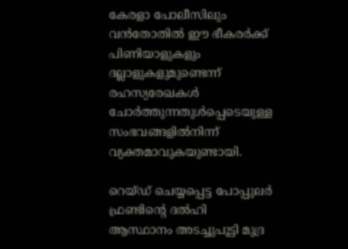കേരളാ പോലീസിലും വന്‍തോതില്‍ ഈ ഭീകരര്‍ക്ക് പിണിയാളുകളും ദല്ലാളുകളുമുണ്ടെന്ന് രഹസ്യരേഖകള്‍ ചോര്‍ത്തുന്നതുള്‍പ്പെടെയുള്ള സംഭവങ്ങളില്‍നിന്ന് വ്യക്തമാവുകയുണ്ടായി.

റെയ്ഡ് ചെയ്യപ്പെട്ട പോപ്പുലര്‍ ഫ്രണ്ടിന്റെ ദല്‍ഹി ആസ്ഥാനം അടച്ചുപൂട്ടി മുദ്ര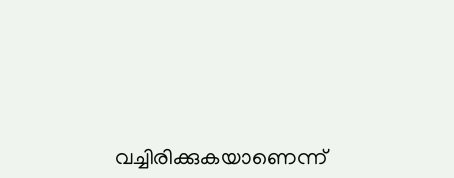വച്ചിരിക്കുകയാണെന്ന്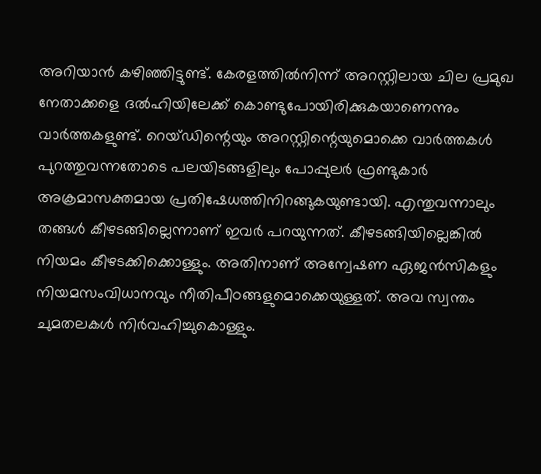അറിയാന്‍ കഴിഞ്ഞിട്ടുണ്ട്. കേരളത്തില്‍നിന്ന് അറസ്റ്റിലായ ചില പ്രമുഖ നേതാക്കളെ ദല്‍ഹിയിലേക്ക് കൊണ്ടുപോയിരിക്കുകയാണെന്നും വാര്‍ത്തകളുണ്ട്. റെയ്ഡിന്റെയും അറസ്റ്റിന്റെയുമൊക്കെ വാര്‍ത്തകള്‍ പുറത്തുവന്നതോടെ പലയിടങ്ങളിലും പോപ്പുലര്‍ ഫ്രണ്ടുകാര്‍  അക്രമാസക്തമായ പ്രതിഷേധത്തിനിറങ്ങുകയുണ്ടായി. എന്തുവന്നാലും തങ്ങള്‍ കീഴടങ്ങില്ലെന്നാണ് ഇവര്‍ പറയുന്നത്. കീഴടങ്ങിയില്ലെങ്കില്‍ നിയമം കീഴടക്കിക്കൊള്ളും. അതിനാണ് അന്വേഷണ ഏജന്‍സികളും നിയമസംവിധാനവും നീതിപീഠങ്ങളുമൊക്കെയുള്ളത്. അവ സ്വന്തം ചുമതലകള്‍ നിര്‍വഹിച്ചുകൊള്ളും.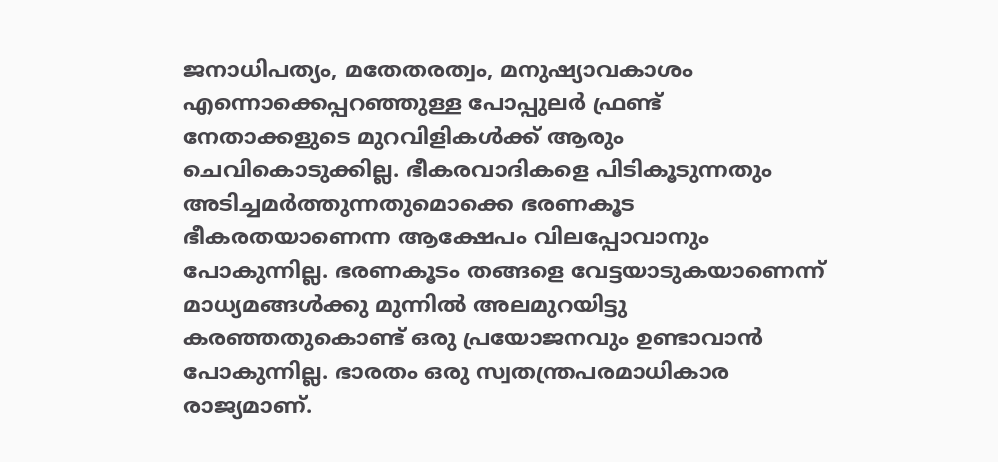ജനാധിപത്യം, മതേതരത്വം, മനുഷ്യാവകാശം എന്നൊക്കെപ്പറഞ്ഞുള്ള പോപ്പുലര്‍ ഫ്രണ്ട് നേതാക്കളുടെ മുറവിളികള്‍ക്ക് ആരും ചെവികൊടുക്കില്ല. ഭീകരവാദികളെ പിടികൂടുന്നതും അടിച്ചമര്‍ത്തുന്നതുമൊക്കെ ഭരണകൂട ഭീകരതയാണെന്ന ആക്ഷേപം വിലപ്പോവാനും പോകുന്നില്ല. ഭരണകൂടം തങ്ങളെ വേട്ടയാടുകയാണെന്ന് മാധ്യമങ്ങള്‍ക്കു മുന്നില്‍ അലമുറയിട്ടു കരഞ്ഞതുകൊണ്ട് ഒരു പ്രയോജനവും ഉണ്ടാവാന്‍ പോകുന്നില്ല. ഭാരതം ഒരു സ്വതന്ത്രപരമാധികാര രാജ്യമാണ്.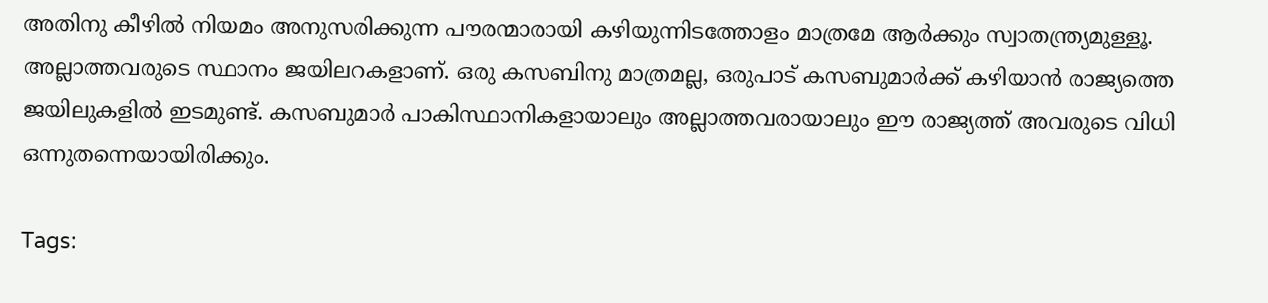അതിനു കീഴില്‍ നിയമം അനുസരിക്കുന്ന പൗരന്മാരായി കഴിയുന്നിടത്തോളം മാത്രമേ ആര്‍ക്കും സ്വാതന്ത്ര്യമുള്ളൂ. അല്ലാത്തവരുടെ സ്ഥാനം ജയിലറകളാണ്. ഒരു കസബിനു മാത്രമല്ല, ഒരുപാട് കസബുമാര്‍ക്ക് കഴിയാന്‍ രാജ്യത്തെ ജയിലുകളില്‍ ഇടമുണ്ട്. കസബുമാര്‍ പാകിസ്ഥാനികളായാലും അല്ലാത്തവരായാലും ഈ രാജ്യത്ത് അവരുടെ വിധി ഒന്നുതന്നെയായിരിക്കും.

Tags: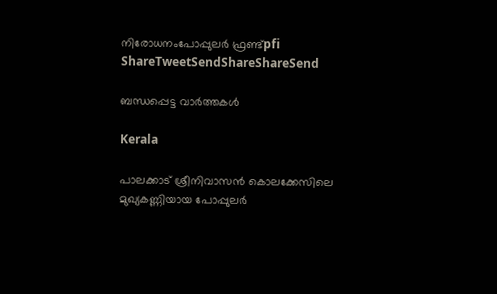നിരോധനംപോപ്പുലര്‍ ഫ്രണ്ട്pfi
ShareTweetSendShareShareSend

ബന്ധപ്പെട്ട വാര്‍ത്തകള്‍

Kerala

പാലക്കാട് ശ്രീനിവാസൻ കൊലക്കേസിലെ മുഖ്യകണ്ണിയായ പോപ്പുലർ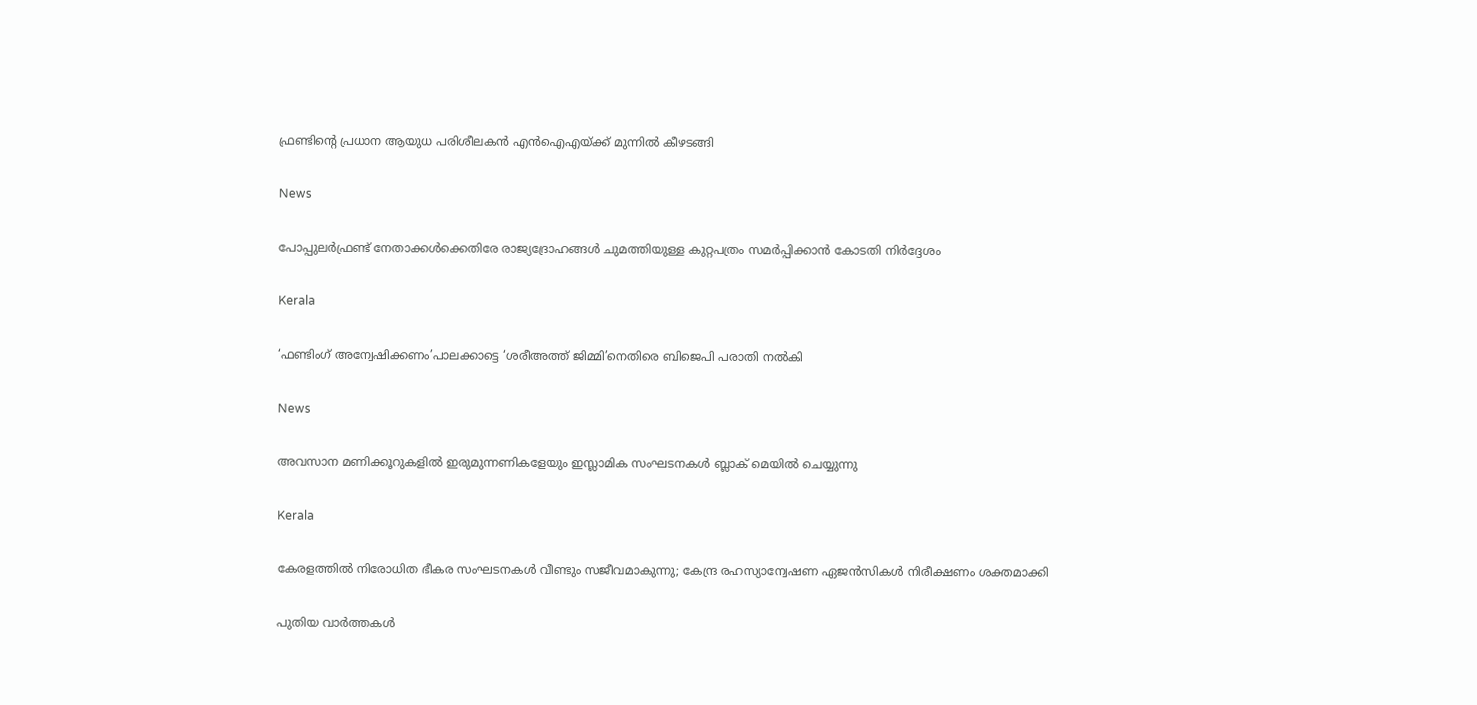ഫ്രണ്ടിന്റെ പ്രധാന ആയുധ പരിശീലകൻ എൻഐഎയ്‌ക്ക് മുന്നിൽ കീഴടങ്ങി

News

പോപ്പുലർഫ്രണ്ട് നേതാക്കൾക്കെതിരേ രാജ്യദ്രോഹങ്ങൾ ചുമത്തിയുള്ള കുറ്റപത്രം സമർപ്പിക്കാൻ കോടതി നിർദ്ദേശം

Kerala

‘ഫണ്ടിംഗ് അന്വേഷിക്കണം’പാലക്കാട്ടെ ‘ശരീഅത്ത് ജിമ്മി’നെതിരെ ബിജെപി പരാതി നല്‍കി

News

അവസാന മണിക്കൂറുകളിൽ ഇരുമുന്നണികളേയും ഇസ്ലാമിക സംഘടനകൾ ബ്ലാക് മെയിൽ ചെയ്യുന്നു

Kerala

കേരളത്തിൽ നിരോധിത ഭീകര സംഘടനകള്‍ വീണ്ടും സജീവമാകുന്നു; കേന്ദ്ര രഹസ്യാന്വേഷണ ഏജന്‍സികള്‍ നിരീക്ഷണം ശക്തമാക്കി

പുതിയ വാര്‍ത്തകള്‍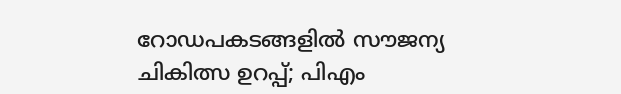റോഡപകടങ്ങളില്‍ സൗജന്യ ചികിത്സ ഉറപ്പ്; പിഎം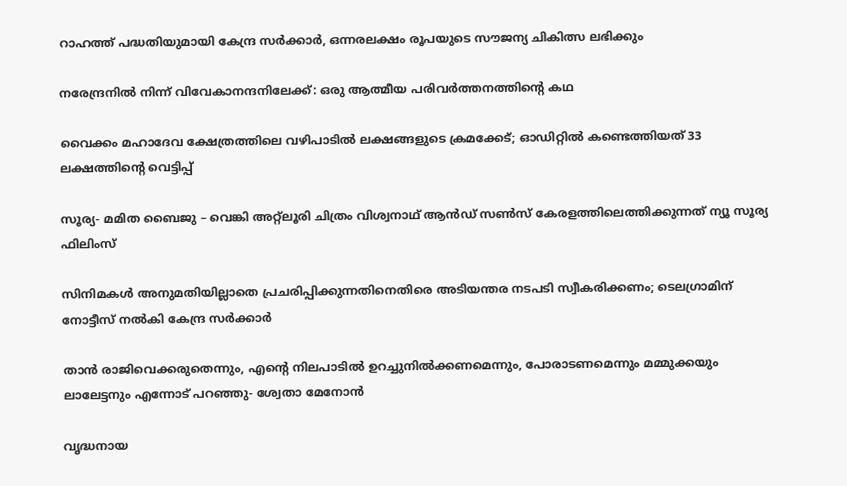റാഹത്ത് പദ്ധതിയുമായി കേന്ദ്ര സര്‍ക്കാര്‍, ഒന്നരലക്ഷം രൂപയുടെ സൗജന്യ ചികിത്സ ലഭിക്കും

നരേന്ദ്രനിൽ നിന്ന് വിവേകാനന്ദനിലേക്ക്: ഒരു ആത്മീയ പരിവർത്തനത്തിന്റെ കഥ

വൈക്കം മഹാദേവ ക്ഷേത്രത്തിലെ വഴിപാടില്‍ ലക്ഷങ്ങളുടെ ക്രമക്കേട്; ഓഡിറ്റില്‍ കണ്ടെത്തിയത് 33 ലക്ഷത്തിന്റെ വെട്ടിപ്പ്

സൂര്യ- മമിത ബൈജു – വെങ്കി അറ്റ്ലൂരി ചിത്രം വിശ്വനാഥ് ആൻഡ് സൺസ് കേരളത്തിലെത്തിക്കുന്നത് ന്യൂ സൂര്യ ഫിലിംസ്

സിനിമകൾ അനുമതിയില്ലാതെ പ്രചരിപ്പിക്കുന്നതിനെതിരെ അടിയന്തര നടപടി സ്വീകരിക്കണം; ടെലഗ്രാമിന് നോട്ടീസ് നൽകി കേന്ദ്ര സർക്കാർ

താൻ രാജിവെക്കരുതെന്നും, എന്റെ നിലപാടിൽ ഉറച്ചുനിൽക്കണമെന്നും, പോരാടണമെന്നും മമ്മുക്കയും ലാലേട്ടനും എന്നോട് പറഞ്ഞു- ശ്വേതാ മേനോൻ

വൃദ്ധനായ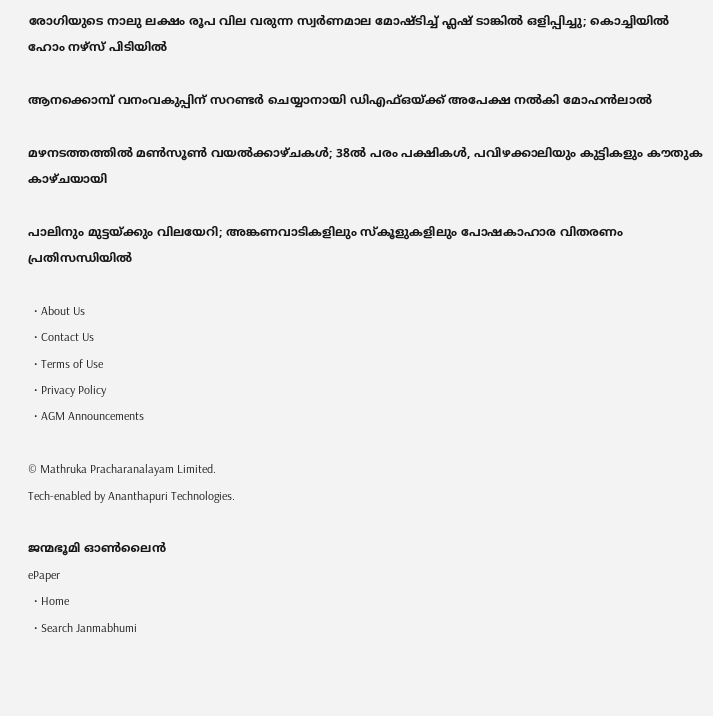രോഗിയുടെ നാലു ലക്ഷം രൂപ വില വരുന്ന സ്വര്‍ണമാല മോഷ്ടിച്ച് ഫ്ലഷ് ടാങ്കില്‍ ഒളിപ്പിച്ചു; കൊച്ചിയിൽ ഹോം നഴ്‌സ് പിടിയില്‍

ആനക്കൊമ്പ് വനംവകുപ്പിന് സറണ്ടർ ചെയ്യാനായി ഡിഎഫ്ഒയ്‌ക്ക് അപേക്ഷ നൽകി മോഹൻലാൽ

മഴനടത്തത്തിൽ മൺസൂൺ വയൽക്കാഴ്ചകൾ; 38ല്‍ പരം പക്ഷികൾ, പവിഴക്കാലിയും കുട്ടികളും കൗതുക കാഴ്ചയായി

പാലിനും മുട്ടയ്‌ക്കും വിലയേറി; അങ്കണവാടികളിലും സ്‌കൂളുകളിലും പോഷകാഹാര വിതരണം പ്രതിസന്ധിയില്‍

  • About Us
  • Contact Us
  • Terms of Use
  • Privacy Policy
  • AGM Announcements

© Mathruka Pracharanalayam Limited.
Tech-enabled by Ananthapuri Technologies.

ജന്മഭൂമി ഓണ്‍ലൈന്‍
ePaper
  • Home
  • Search Janmabhumi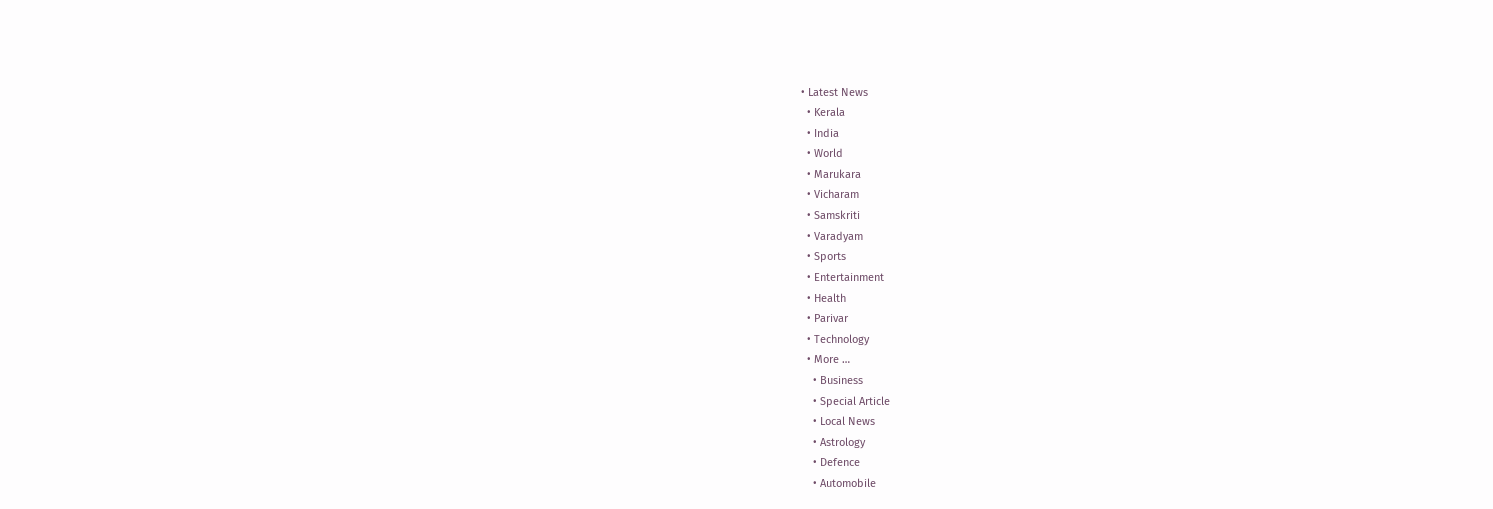• Latest News
  • Kerala
  • India
  • World
  • Marukara
  • Vicharam
  • Samskriti
  • Varadyam
  • Sports
  • Entertainment
  • Health
  • Parivar
  • Technology
  • More …
    • Business
    • Special Article
    • Local News
    • Astrology
    • Defence
    • Automobile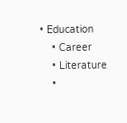• Education
    • Career
    • Literature
    •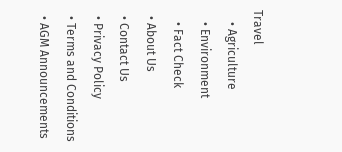Travel
    • Agriculture
    • Environment
    • Fact Check
  • About Us
  • Contact Us
  • Privacy Policy
  • Terms and Conditions
  • AGM Announcements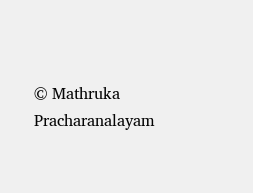© Mathruka Pracharanalayam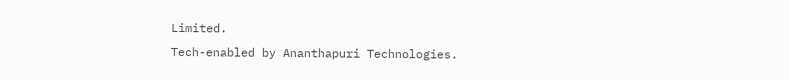Limited.
Tech-enabled by Ananthapuri Technologies.